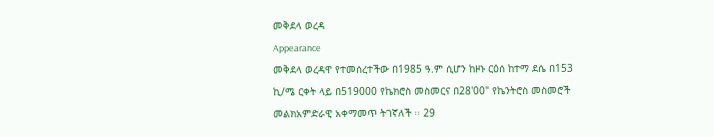መቅደላ ወረዳ
Appearance
መቅደላ ወረዳዋ የተመሰረተችው በ1985 ዓ.ም ሲሆን ከዞኑ ርዕሰ ከተማ ደሴ በ153 ኪ/ሜ ርቀት ላይ በ519000 የኬክሮስ መስመርና በ28'00" የኬንትሮስ መስመሮች መልክአምድራዊ አቀማመጥ ትገኛለች ፡፡ 29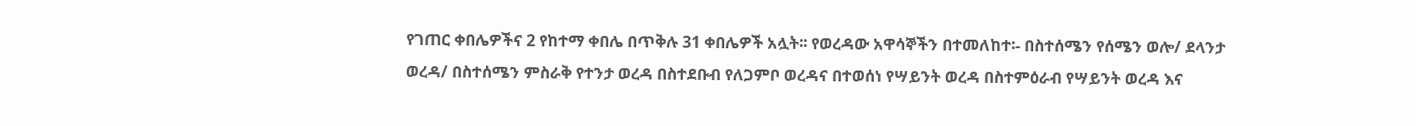የገጠር ቀበሌዎችና 2 የከተማ ቀበሌ በጥቅሉ 31 ቀበሌዎች አሏት፡፡ የወረዳው አዋሳኞችን በተመለከተ፡- በስተሰሜን የሰሜን ወሎ/ ደላንታ ወረዳ/ በስተሰሜን ምስራቅ የተንታ ወረዳ በስተደቡብ የለጋምቦ ወረዳና በተወሰነ የሣይንት ወረዳ በስተምዕራብ የሣይንት ወረዳ እና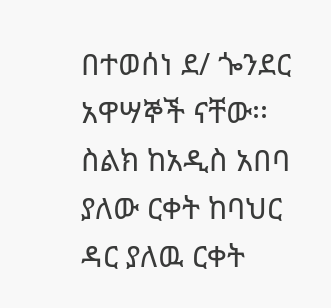በተወሰነ ደ/ ጐንደር አዋሣኞች ናቸው፡፡ ስልክ ከአዲስ አበባ ያለው ርቀት ከባህር ዳር ያለዉ ርቀት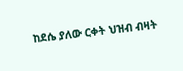ከደሴ ያለው ርቀት ህዝብ ብዛት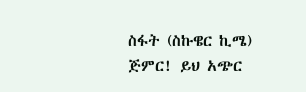ስፋት (ስኩዌር ኪሜ)
ጅምር! ይህ አጭር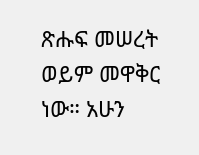ጽሑፍ መሠረት ወይም መዋቅር ነው። አሁን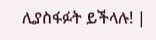ሊያስፋፉት ይችላሉ! |